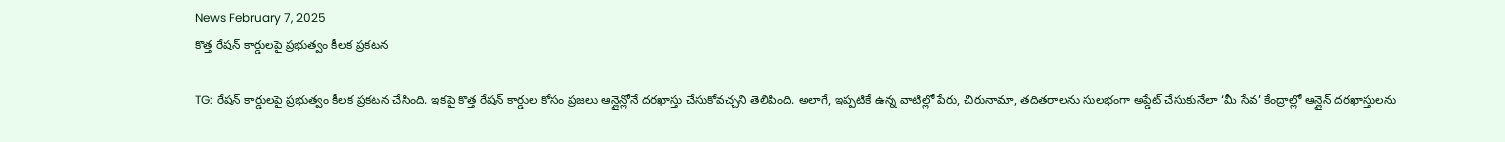News February 7, 2025
కొత్త రేషన్ కార్డులపై ప్రభుత్వం కీలక ప్రకటన

TG: రేషన్ కార్డులపై ప్రభుత్వం కీలక ప్రకటన చేసింది. ఇకపై కొత్త రేషన్ కార్డుల కోసం ప్రజలు ఆన్లైన్లోనే దరఖాస్తు చేసుకోవచ్చని తెలిపింది. అలాగే, ఇప్పటికే ఉన్న వాటిల్లో పేరు, చిరునామా, తదితరాలను సులభంగా అప్డేట్ చేసుకునేలా ‘మీ సేవ’ కేంద్రాల్లో ఆన్లైన్ దరఖాస్తులను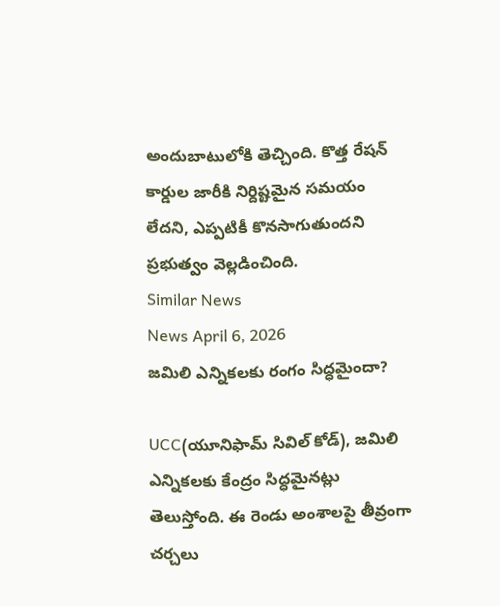అందుబాటులోకి తెచ్చింది. కొత్త రేషన్ కార్డుల జారీకి నిర్దిష్టమైన సమయం లేదని, ఎప్పటికీ కొనసాగుతుందని ప్రభుత్వం వెల్లడించింది.
Similar News
News April 6, 2026
జమిలి ఎన్నికలకు రంగం సిద్ధమైందా?

UCC(యూనిఫామ్ సివిల్ కోడ్), జమిలి ఎన్నికలకు కేంద్రం సిద్ధమైనట్లు తెలుస్తోంది. ఈ రెండు అంశాలపై తీవ్రంగా చర్చలు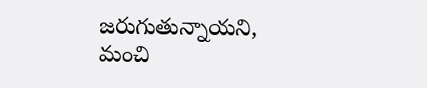జరుగుతున్నాయని, మంచి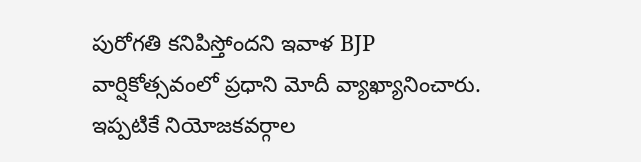పురోగతి కనిపిస్తోందని ఇవాళ BJP వార్షికోత్సవంలో ప్రధాని మోదీ వ్యాఖ్యానించారు. ఇప్పటికే నియోజకవర్గాల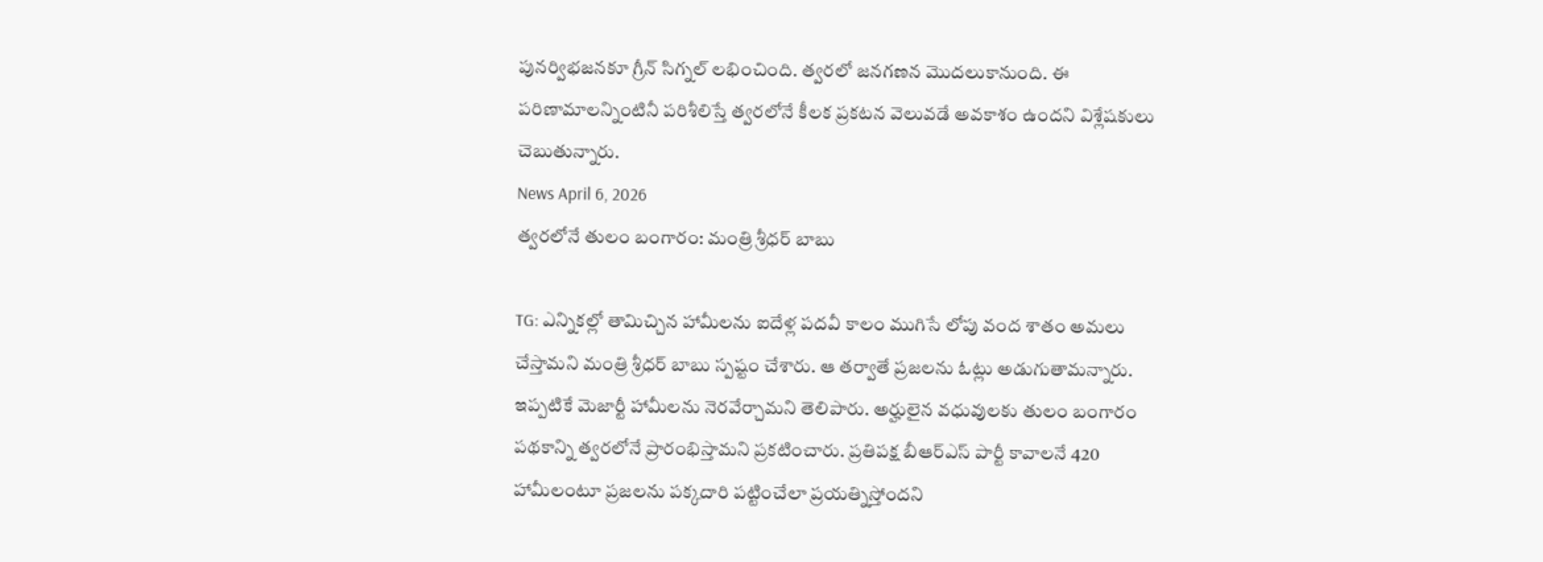పునర్విభజనకూ గ్రీన్ సిగ్నల్ లభించింది. త్వరలో జనగణన మొదలుకానుంది. ఈ పరిణామాలన్నింటినీ పరిశీలిస్తే త్వరలోనే కీలక ప్రకటన వెలువడే అవకాశం ఉందని విశ్లేషకులు చెబుతున్నారు.
News April 6, 2026
త్వరలోనే తులం బంగారం: మంత్రి శ్రీధర్ బాబు

TG: ఎన్నికల్లో తామిచ్చిన హామీలను ఐదేళ్ల పదవీ కాలం ముగిసే లోపు వంద శాతం అమలు చేస్తామని మంత్రి శ్రీధర్ బాబు స్పష్టం చేశారు. ఆ తర్వాతే ప్రజలను ఓట్లు అడుగుతామన్నారు. ఇప్పటికే మెజార్టీ హామీలను నెరవేర్చామని తెలిపారు. అర్హులైన వధువులకు తులం బంగారం పథకాన్ని త్వరలోనే ప్రారంభిస్తామని ప్రకటించారు. ప్రతిపక్ష బీఆర్ఎస్ పార్టీ కావాలనే 420 హామీలంటూ ప్రజలను పక్కదారి పట్టించేలా ప్రయత్నిస్తోందని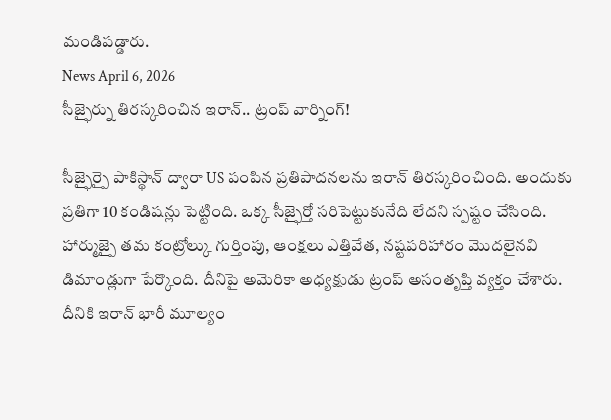మండిపడ్డారు.
News April 6, 2026
సీజ్ఫైర్ను తిరస్కరించిన ఇరాన్.. ట్రంప్ వార్నింగ్!

సీజ్ఫైర్పై పాకిస్థాన్ ద్వారా US పంపిన ప్రతిపాదనలను ఇరాన్ తిరస్కరించింది. అందుకు ప్రతిగా 10 కండిషన్లు పెట్టింది. ఒక్క సీజ్ఫైర్తో సరిపెట్టుకునేది లేదని స్పష్టం చేసింది. హార్ముజ్పై తమ కంట్రోల్కు గుర్తింపు, ఆంక్షలు ఎత్తివేత, నష్టపరిహారం మొదలైనవి డిమాండ్లుగా పేర్కొంది. దీనిపై అమెరికా అధ్యక్షుడు ట్రంప్ అసంతృప్తి వ్యక్తం చేశారు. దీనికి ఇరాన్ భారీ మూల్యం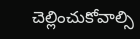చెల్లించుకోవాల్సి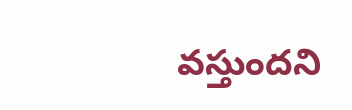వస్తుందని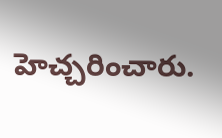హెచ్చరించారు.